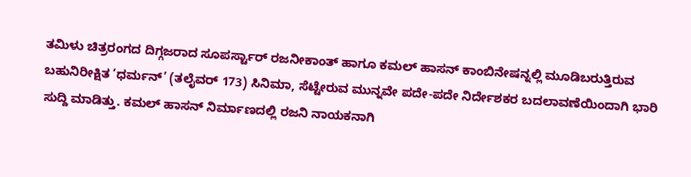ತಮಿಳು ಚಿತ್ರರಂಗದ ದಿಗ್ಗಜರಾದ ಸೂಪರ್ಸ್ಟಾರ್ ರಜನೀಕಾಂತ್ ಹಾಗೂ ಕಮಲ್ ಹಾಸನ್ ಕಾಂಬಿನೇಷನ್ನಲ್ಲಿ ಮೂಡಿಬರುತ್ತಿರುವ ಬಹುನಿರೀಕ್ಷಿತ ‘ಧರ್ಮನ್’ (ತಲೈವರ್ 173) ಸಿನಿಮಾ, ಸೆಟ್ಟೇರುವ ಮುನ್ನವೇ ಪದೇ-ಪದೇ ನಿರ್ದೇಶಕರ ಬದಲಾವಣೆಯಿಂದಾಗಿ ಭಾರಿ ಸುದ್ದಿ ಮಾಡಿತ್ತು. ಕಮಲ್ ಹಾಸನ್ ನಿರ್ಮಾಣದಲ್ಲಿ ರಜನಿ ನಾಯಕನಾಗಿ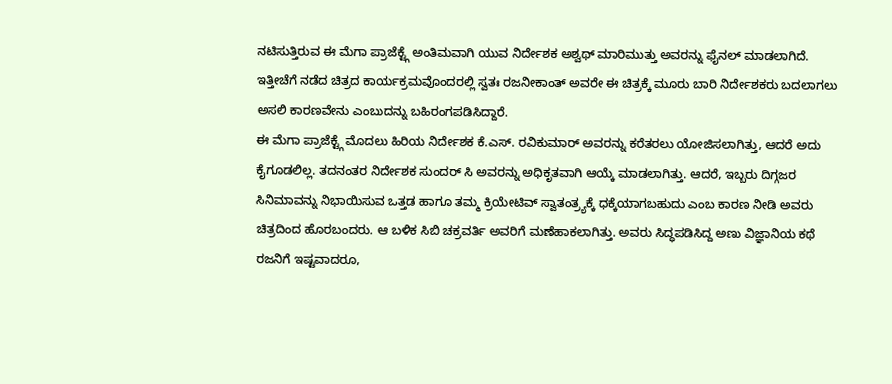ನಟಿಸುತ್ತಿರುವ ಈ ಮೆಗಾ ಪ್ರಾಜೆಕ್ಟ್ಗೆ ಅಂತಿಮವಾಗಿ ಯುವ ನಿರ್ದೇಶಕ ಅಶ್ವಥ್ ಮಾರಿಮುತ್ತು ಅವರನ್ನು ಫೈನಲ್ ಮಾಡಲಾಗಿದೆ. ಇತ್ತೀಚೆಗೆ ನಡೆದ ಚಿತ್ರದ ಕಾರ್ಯಕ್ರಮವೊಂದರಲ್ಲಿ ಸ್ವತಃ ರಜನೀಕಾಂತ್ ಅವರೇ ಈ ಚಿತ್ರಕ್ಕೆ ಮೂರು ಬಾರಿ ನಿರ್ದೇಶಕರು ಬದಲಾಗಲು ಅಸಲಿ ಕಾರಣವೇನು ಎಂಬುದನ್ನು ಬಹಿರಂಗಪಡಿಸಿದ್ದಾರೆ.
ಈ ಮೆಗಾ ಪ್ರಾಜೆಕ್ಟ್ಗೆ ಮೊದಲು ಹಿರಿಯ ನಿರ್ದೇಶಕ ಕೆ.ಎಸ್. ರವಿಕುಮಾರ್ ಅವರನ್ನು ಕರೆತರಲು ಯೋಜಿಸಲಾಗಿತ್ತು, ಆದರೆ ಅದು ಕೈಗೂಡಲಿಲ್ಲ. ತದನಂತರ ನಿರ್ದೇಶಕ ಸುಂದರ್ ಸಿ ಅವರನ್ನು ಅಧಿಕೃತವಾಗಿ ಆಯ್ಕೆ ಮಾಡಲಾಗಿತ್ತು. ಆದರೆ, ಇಬ್ಬರು ದಿಗ್ಗಜರ ಸಿನಿಮಾವನ್ನು ನಿಭಾಯಿಸುವ ಒತ್ತಡ ಹಾಗೂ ತಮ್ಮ ಕ್ರಿಯೇಟಿವ್ ಸ್ವಾತಂತ್ರ್ಯಕ್ಕೆ ಧಕ್ಕೆಯಾಗಬಹುದು ಎಂಬ ಕಾರಣ ನೀಡಿ ಅವರು ಚಿತ್ರದಿಂದ ಹೊರಬಂದರು. ಆ ಬಳಿಕ ಸಿಬಿ ಚಕ್ರವರ್ತಿ ಅವರಿಗೆ ಮಣೆಹಾಕಲಾಗಿತ್ತು. ಅವರು ಸಿದ್ಧಪಡಿಸಿದ್ದ ಅಣು ವಿಜ್ಞಾನಿಯ ಕಥೆ ರಜನಿಗೆ ಇಷ್ಟವಾದರೂ,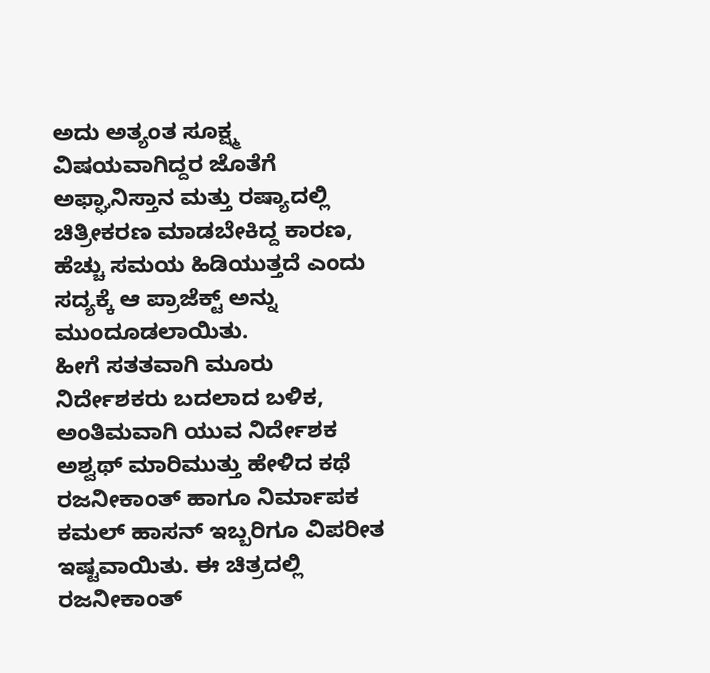ಅದು ಅತ್ಯಂತ ಸೂಕ್ಷ್ಮ ವಿಷಯವಾಗಿದ್ದರ ಜೊತೆಗೆ ಅಫ್ಘಾನಿಸ್ತಾನ ಮತ್ತು ರಷ್ಯಾದಲ್ಲಿ ಚಿತ್ರೀಕರಣ ಮಾಡಬೇಕಿದ್ದ ಕಾರಣ, ಹೆಚ್ಚು ಸಮಯ ಹಿಡಿಯುತ್ತದೆ ಎಂದು ಸದ್ಯಕ್ಕೆ ಆ ಪ್ರಾಜೆಕ್ಟ್ ಅನ್ನು ಮುಂದೂಡಲಾಯಿತು.
ಹೀಗೆ ಸತತವಾಗಿ ಮೂರು ನಿರ್ದೇಶಕರು ಬದಲಾದ ಬಳಿಕ, ಅಂತಿಮವಾಗಿ ಯುವ ನಿರ್ದೇಶಕ ಅಶ್ವಥ್ ಮಾರಿಮುತ್ತು ಹೇಳಿದ ಕಥೆ ರಜನೀಕಾಂತ್ ಹಾಗೂ ನಿರ್ಮಾಪಕ ಕಮಲ್ ಹಾಸನ್ ಇಬ್ಬರಿಗೂ ವಿಪರೀತ ಇಷ್ಟವಾಯಿತು. ಈ ಚಿತ್ರದಲ್ಲಿ ರಜನೀಕಾಂತ್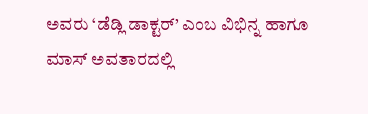ಅವರು ‘ಡೆಡ್ಲಿ ಡಾಕ್ಟರ್’ ಎಂಬ ವಿಭಿನ್ನ ಹಾಗೂ ಮಾಸ್ ಅವತಾರದಲ್ಲಿ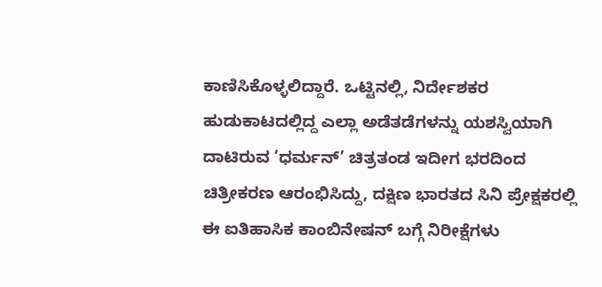ಕಾಣಿಸಿಕೊಳ್ಳಲಿದ್ದಾರೆ. ಒಟ್ಟಿನಲ್ಲಿ, ನಿರ್ದೇಶಕರ ಹುಡುಕಾಟದಲ್ಲಿದ್ದ ಎಲ್ಲಾ ಅಡೆತಡೆಗಳನ್ನು ಯಶಸ್ವಿಯಾಗಿ ದಾಟಿರುವ ‘ಧರ್ಮನ್’ ಚಿತ್ರತಂಡ ಇದೀಗ ಭರದಿಂದ ಚಿತ್ರೀಕರಣ ಆರಂಭಿಸಿದ್ದು, ದಕ್ಷಿಣ ಭಾರತದ ಸಿನಿ ಪ್ರೇಕ್ಷಕರಲ್ಲಿ ಈ ಐತಿಹಾಸಿಕ ಕಾಂಬಿನೇಷನ್ ಬಗ್ಗೆ ನಿರೀಕ್ಷೆಗಳು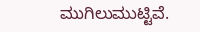ಮುಗಿಲುಮುಟ್ಟಿವೆ.